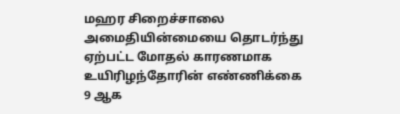மஹர சிறைச்சாலை அமைதியின்மையை தொடர்ந்து ஏற்பட்ட மோதல் காரணமாக உயிரிழந்தோரின் எண்ணிக்கை 9 ஆக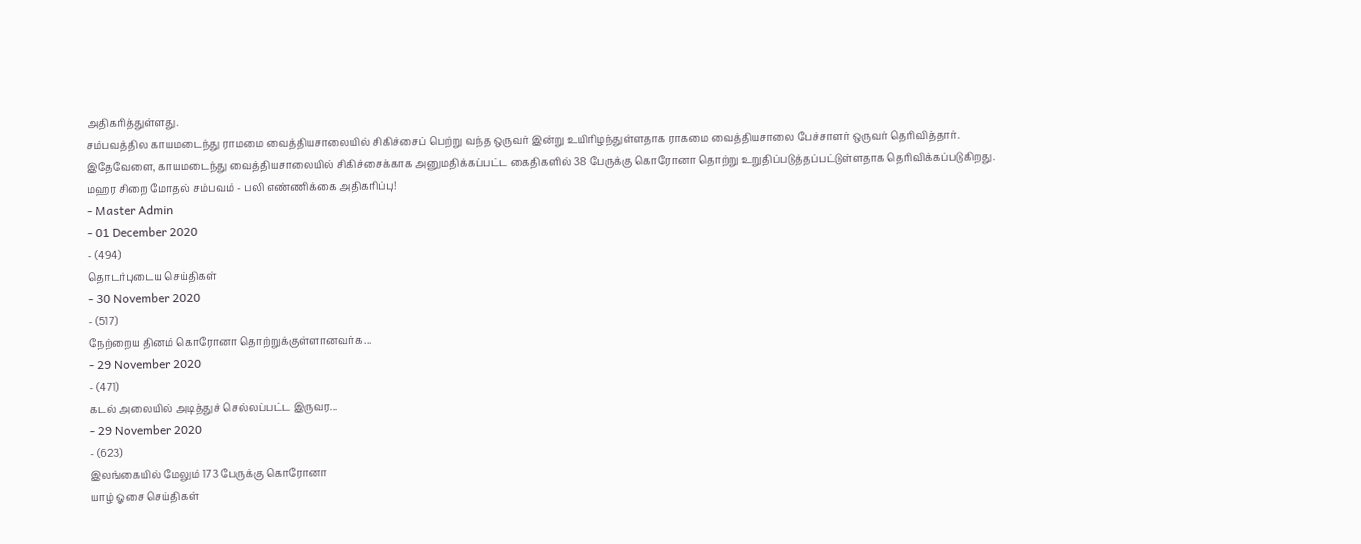அதிகரித்துள்ளது.
சம்பவத்தில காயமடைந்து ராமமை வைத்தியசாலையில் சிகிச்சைப் பெற்று வந்த ஒருவர் இன்று உயிரிழந்துள்ளதாக ராகமை வைத்தியசாலை பேச்சாளர் ஒருவர் தெரிவித்தார்.
இதேவேளை, காயமடைந்து வைத்தியசாலையில் சிகிச்சைக்காக அனுமதிக்கப்பட்ட கைதிகளில் 38 பேருக்கு கொரோனா தொற்று உறுதிப்படுத்தப்பட்டுள்ளதாக தெரிவிக்கப்படுகிறது.
மஹர சிறை மோதல் சம்பவம் - பலி எண்ணிக்கை அதிகரிப்பு!
- Master Admin
- 01 December 2020
- (494)
தொடர்புடைய செய்திகள்
- 30 November 2020
- (517)
நேற்றைய தினம் கொரோனா தொற்றுக்குள்ளானவர்க...
- 29 November 2020
- (471)
கடல் அலையில் அடித்துச் செல்லப்பட்ட இருவர...
- 29 November 2020
- (623)
இலங்கையில் மேலும் 173 பேருக்கு கொரோனா
யாழ் ஓசை செய்திகள்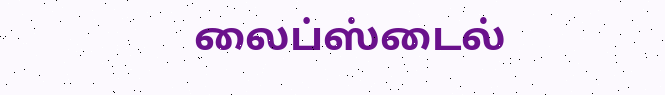லைப்ஸ்டைல்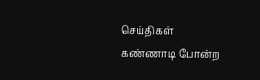செய்திகள்
கண்ணாடி போன்ற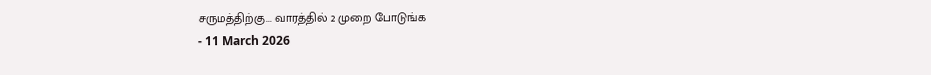சருமத்திற்கு... வாரத்தில் 2 முறை போடுங்க
- 11 March 2026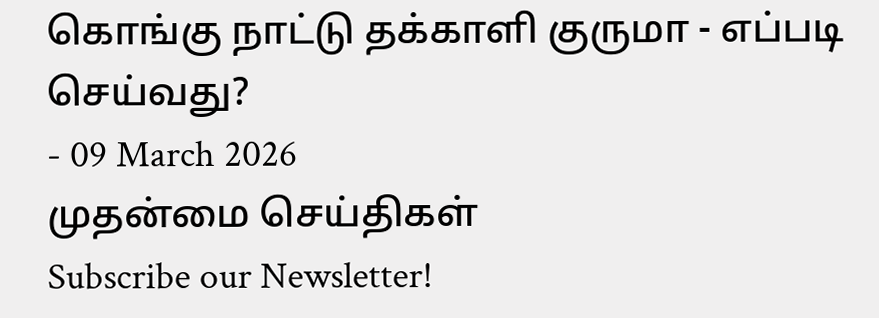கொங்கு நாட்டு தக்காளி குருமா - எப்படி செய்வது?
- 09 March 2026
முதன்மை செய்திகள்
Subscribe our Newsletter!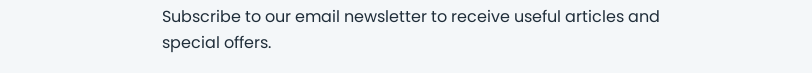Subscribe to our email newsletter to receive useful articles and special offers.